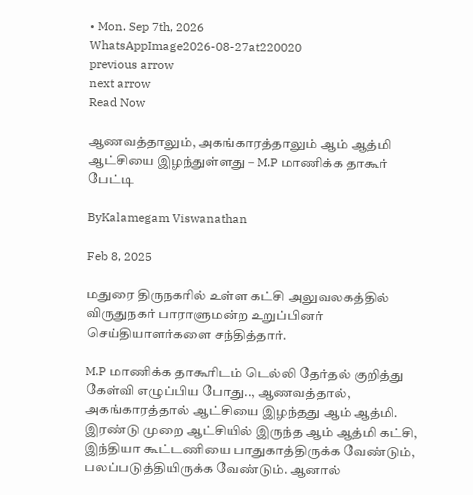• Mon. Sep 7th, 2026
WhatsAppImage2026-08-27at220020
previous arrow
next arrow
Read Now

ஆணவத்தாலும், அகங்காரத்தாலும் ஆம் ஆத்மி ஆட்சியை இழந்துள்ளது – M.P மாணிக்க தாகூர் பேட்டி

ByKalamegam Viswanathan

Feb 8, 2025

மதுரை திருநகரில் உள்ள கட்சி அலுவலகத்தில் விருதுநகர் பாராளுமன்ற உறுப்பினர் செய்தியாளர்களை சந்தித்தார்.

M.P மாணிக்க தாகூரிடம் டெல்லி தேர்தல் குறித்து கேள்வி எழுப்பிய போது.., ஆணவத்தால், அகங்காரத்தால் ஆட்சியை இழந்தது ஆம் ஆத்மி. இரண்டு முறை ஆட்சியில் இருந்த ஆம் ஆத்மி கட்சி, இந்தியா கூட்டணியை பாதுகாத்திருக்க வேண்டும், பலப்படுத்தியிருக்க வேண்டும். ஆனால்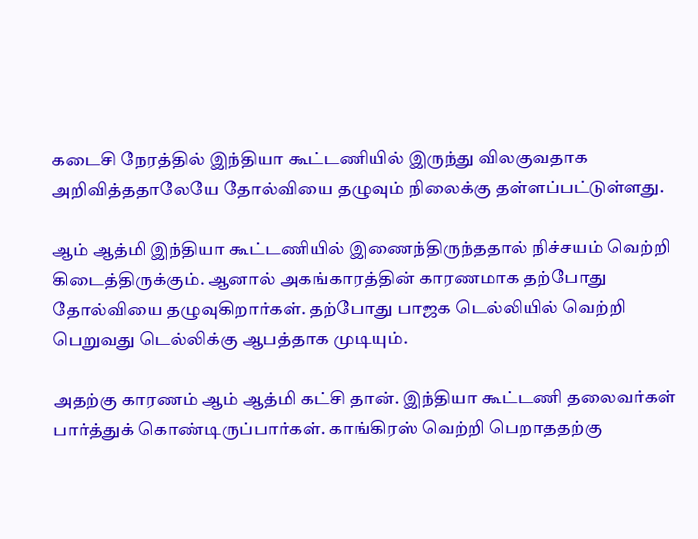கடைசி நேரத்தில் இந்தியா கூட்டணியில் இருந்து விலகுவதாக அறிவித்ததாலேயே தோல்வியை தழுவும் நிலைக்கு தள்ளப்பட்டுள்ளது.

ஆம் ஆத்மி இந்தியா கூட்டணியில் இணைந்திருந்ததால் நிச்சயம் வெற்றி கிடைத்திருக்கும். ஆனால் அகங்காரத்தின் காரணமாக தற்போது தோல்வியை தழுவுகிறார்கள். தற்போது பாஜக டெல்லியில் வெற்றி பெறுவது டெல்லிக்கு ஆபத்தாக முடியும்.

அதற்கு காரணம் ஆம் ஆத்மி கட்சி தான். இந்தியா கூட்டணி தலைவர்கள் பார்த்துக் கொண்டிருப்பார்கள். காங்கிரஸ் வெற்றி பெறாததற்கு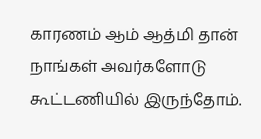காரணம் ஆம் ஆத்மி தான் நாங்கள் அவர்களோடு கூட்டணியில் இருந்தோம்.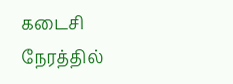கடைசி நேரத்தில்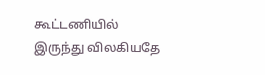கூட்டணியில் இருந்து விலகியதே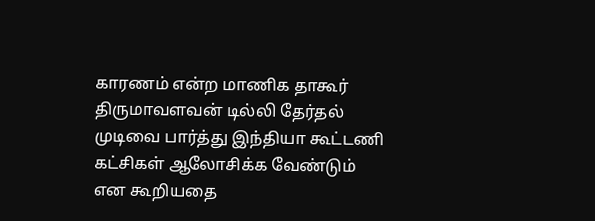காரணம் என்ற மாணிக தாகூர் திருமாவளவன் டில்லி தேர்தல் முடிவை பார்த்து இந்தியா கூட்டணி கட்சிகள் ஆலோசிக்க வேண்டும் என கூறியதை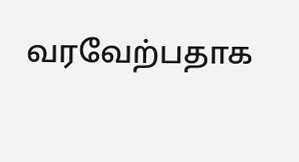வரவேற்பதாக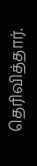தெரிவித்தார்.